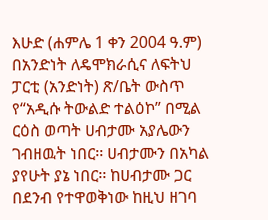እሁድ (ሐምሌ 1 ቀን 2004 ዓ.ም) በአንድነት ለዴሞክራሲና ለፍትህ ፓርቲ (አንድነት) ጽ/ቤት ውስጥ የ“አዲሱ ትውልድ ተልዕኮ” በሚል ርዕስ ወጣት ሀብታሙ አያሌውን ገብዘዉት ነበር፡፡ ሀብታሙን በአካል ያየሁት ያኔ ነበር፡፡ ከሀብታሙ ጋር በደንብ የተዋወቅነው ከዚህ ዘገባ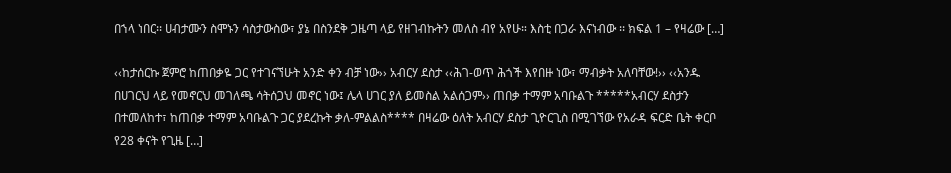በኀላ ነበር፡፡ ሀብታሙን ስሞኑን ሳስታውስው፣ ያኔ በስንደቅ ጋዜጣ ላይ የዘገብኩትን መለስ ብየ አየሁ። እስቲ በጋራ እናነብው ፡፡ ክፍል 1 – የዛሬው […]

‹‹ከታሰርኩ ጀምሮ ከጠበቃዬ ጋር የተገናኘሁት አንድ ቀን ብቻ ነው›› አብርሃ ደስታ ‹‹ሕገ-ወጥ ሕጎች እየበዙ ነው፣ ማብቃት አለባቸው!›› ‹‹አንዱ በሀገርህ ላይ የመኖርህ መገለጫ ሳትሰጋህ መኖር ነው፤ ሌላ ሀገር ያለ ይመስል አልሰጋም›› ጠበቃ ተማም አባቡልጉ *****አብርሃ ደስታን በተመለከተ፣ ከጠበቃ ተማም አባቡልጉ ጋር ያደረኩት ቃለ-ምልልስ**** በዛሬው ዕለት አብርሃ ደስታ ጊዮርጊስ በሚገኘው የአራዳ ፍርድ ቤት ቀርቦ የ28 ቀናት የጊዜ […]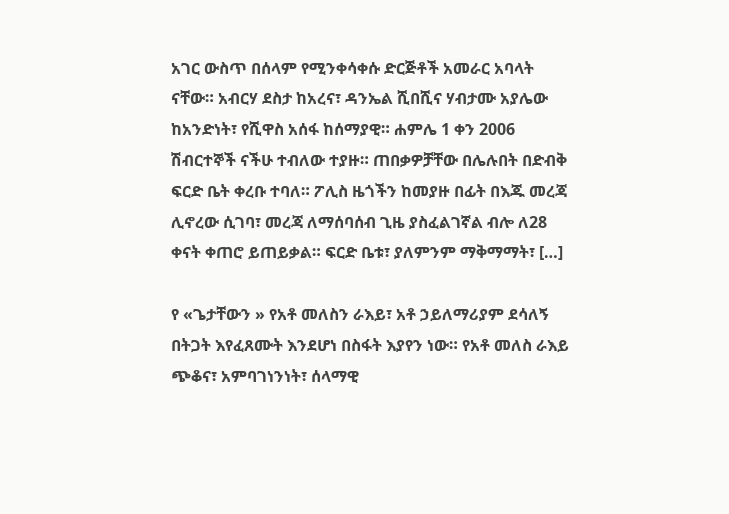አገር ውስጥ በሰላም የሚንቀሳቀሱ ድርጅቶች አመራር አባላት ናቸው። አብርሃ ደስታ ከአረና፣ ዳንኤል ሺበሺና ሃብታሙ አያሌው ከአንድነት፣ የሺዋስ አሰፋ ከሰማያዊ። ሐምሌ 1 ቀን 2006 ሽብርተኞች ናችሁ ተብለው ተያዙ። ጠበቃዎቻቸው በሌሉበት በድብቅ ፍርድ ቤት ቀረቡ ተባለ። ፖሊስ ዜጎችን ከመያዙ በፊት በእጁ መረጃ ሊኖረው ሲገባ፣ መረጃ ለማሰባሰብ ጊዜ ያስፈልገኛል ብሎ ለ28 ቀናት ቀጠሮ ይጠይቃል። ፍርድ ቤቱ፣ ያለምንም ማቅማማት፣ […]

የ «ጌታቸውን » የአቶ መለስን ራእይ፣ አቶ ኃይለማሪያም ደሳለኝ በትጋት እየፈጸሙት እንደሆነ በስፋት እያየን ነው። የአቶ መለስ ራእይ ጭቆና፣ አምባገነንነት፣ ሰላማዊ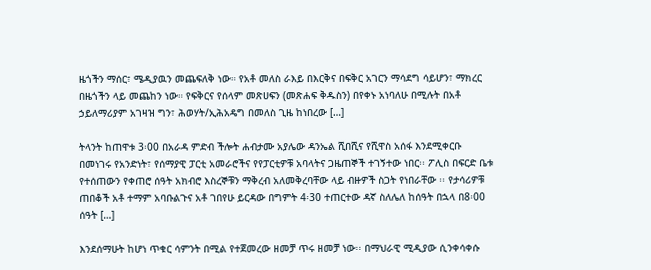ዜጎችን ማሰር፣ ሜዲያዉን መጨፍለቅ ነው። የአቶ መለስ ራእይ በእርቅና በፍቅር አገርን ማሳደግ ሳይሆን፣ ማክረር በዜጎችን ላይ መጨከን ነው። የፍቅርና የሰላም መጽሀፍን (መጽሐፍ ቅዱስን) በየቀኑ አነባለሁ በሚሉት በአቶ ኃይለማሪያም አገዛዝ ግን፣ ሕወሃት/ኢሕአዴግ በመለስ ጊዜ ከነበረው […]

ትላንት ከጠዋቱ 3፡00 በአራዳ ምድብ ችሎት ሐብታሙ አያሌው ዳንኤል ሺበሺና የሺዋስ አሰፋ እንደሚቀርቡ በመነገሩ የአንድነት፣ የሰማያዊ ፓርቲ አመራሮችና የየፓርቲዎቹ አባላትና ጋዜጠኞች ተገኝተው ነበር፡፡ ፖሊስ በፍርድ ቤቱ የተሰጠውን የቀጠሮ ሰዓት አክብሮ እስረኞቹን ማቅረብ አለመቅረባቸው ላይ ብዙዎች ስጋት የነበራቸው ፡፡ የታሳሪዎቹ ጠበቆች አቶ ተማም አባቡልጉና አቶ ገበየሁ ይርዳው በግምት 4፡30 ተጠርተው ዳኛ ስለሌለ ከሰዓት በኋላ በ8፡00 ሰዓት […]

እንደሰማሁት ከሆነ ጥቁር ሳምንት በሚል የተጀመረው ዘመቻ ጥሩ ዘመቻ ነው፡፡ በማህራዊ ሚዲያው ሲንቀሳቀሱ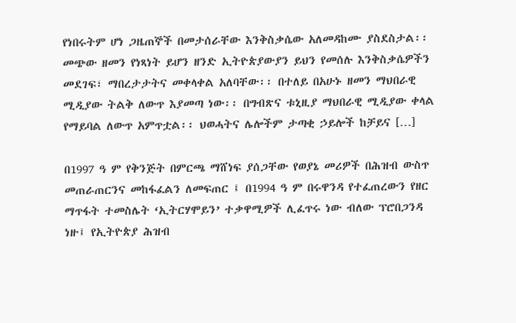የነበሩትም ሆነ ጋዜጠኞች በመታሰራቸው እንቅስቃሴው አለመዳከሙ ያስደስታል፡፡ መጭው ዘመን የነጻነት ይሆን ዘንድ ኢትዮጵያውያን ይህን የመሰሉ እንቅስቃሴዎችን መደገፍ፣ ማበረታታትና መቀላቀል አለባቸው፡፡ በተለይ በአሁኑ ዘመን ማህበራዊ ሚዲያው ትልቅ ለውጥ እያመጣ ነው፡፡ በግብጽና ቱኒዚያ ማህበራዊ ሚዲያው ቀላል የማይባል ለውጥ አምጥቷል፡፡ ህወሓትና ሌሎችም ታጣቂ ኃይሎች ከቻይና […]

በ1997 ዓ ም የቅንጅት በምርጫ ማሸነፍ ያሰጋቸው የወያኔ መሪዎች በሕዝብ ውስጥ መጠራጠርንና መከፋፈልን ለመፍጠር ፤ በ1994 ዓ ም በሩዋንዳ የተፈጠረውን የዘር ማጥፋት ተመስሌት ‘ኢትርሃሞይን’ ተቃዋሚዎች ሊፈጥሩ ነው ብለው ፕሮበጋንዳ ነዙ፤ የኢትዮጵያ ሕዝብ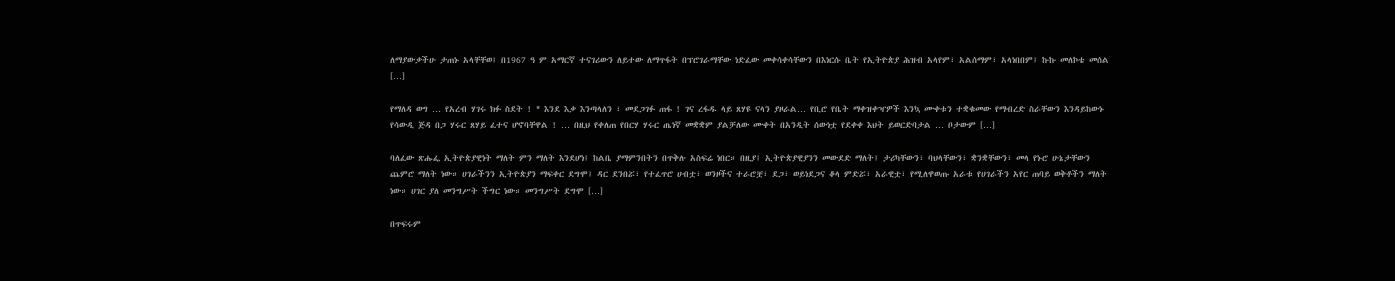ለማያውቃችሁ ታጠኑ አላቸቸወ፤ በ1967 ዓ ም አማርኛ ተናገሪውን ለይተው ለማጥፋት በፕሮገራማቸው ነድፈው መቀሳቀሳቸውን በእነርሱ ቤት የኢትዮጵያ ሕዝብ አላየም፣ አልሰማም፣ አላነበበም፤ ኩኩ መለኮቴ መሰል […]

የማለዳ ወግ … የአረብ ሃገሩ ክፉ ስደት ! * እንደ እቃ እንጣላለን ፣ መደጋገፉ ጠፋ ! ገና ረፋዱ ላይ ጸሃዩ ናላን ያዞራል… የቢሮ የቤት ማቀዝቀዣዎች እንኳ ሙቀቱን ተቋቁመው የማብረድ ስራቸውን እንዳይከውኑ የሳውዲ ጅዳ በጋ ሃሩር ጸሃይ ፈተና ሆኖባቸዋል ! … በዚህ የቀለጠ የበርሃ ሃሩር ጤነኛ መቋቋም ያልቻለው ሙቀት በአንዲት ሰውነቷ የደቀቀ እህት ይወርድባታል … ቦታውም […]

ባለፈው ጽሑፌ ኢትዮጵያዊነት ማለት ምን ማለት እንደሆነ፤ ከልቤ ያማምንበትን በጥቅሉ አስፍሬ ነበር። በዚያ፤ ኢትዮጵያዊያንን መውደድ ማለት፤ ታሪካቸውን፣ ባህላቸውን፣ ቋንቋቸውን፣ መላ የኑሮ ሁኔታቸውን ጨምሮ ማለት ነው። ሀገራችንን ኢትዮጵያን ማፍቀር ደግሞ፤ ዳር ደንበሯ፣ የተፈጥሮ ሀብቷ፣ ወንዞችና ተራሮቿ፣ ደጋ፣ ወይነደጋና ቆላ ምድሯ፣ አራዊቷ፣ የሚለዋወጡ አራቱ የሀገራችን አየር ጠባይ ወቅቶችን ማለት ነው። ሀገር ያለ መንግሥት ችግር ነው። መንግሥት ደግሞ […]

በጥፍሩም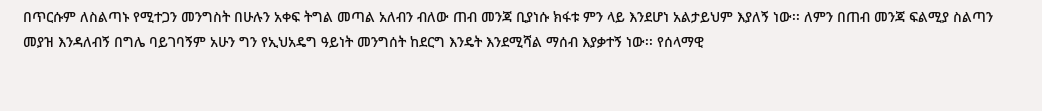በጥርሱም ለስልጣኑ የሚተጋን መንግስት በሁሉን አቀፍ ትግል መጣል አለብን ብለው ጠብ መንጃ ቢያነሱ ክፋቱ ምን ላይ እንደሆነ አልታይህም እያለኝ ነው፡፡ ለምን በጠብ መንጃ ፍልሚያ ስልጣን መያዝ እንዳለብኝ በግሌ ባይገባኝም አሁን ግን የኢህአዴግ ዓይነት መንግሰት ከደርግ እንዴት እንደሚሻል ማሰብ እያቃተኝ ነው፡፡ የሰላማዊ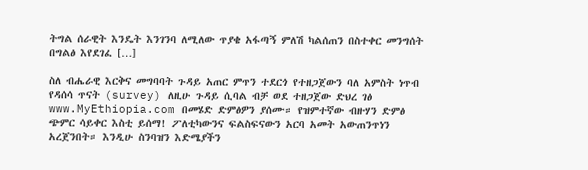ትግል ሰራዊት እንዴት እንገንባ ለሚለው ጥያቄ አፋጣኝ ምለሽ ካልሰጠን በስተቀር መንግሰት በግልፅ እየደገፈ […]

ስለ ብሔራዊ እርቅና መግባባት ጉዳይ አጠር ምጥን ተደርጎ የተዘጋጀውን ባለ አምስት ነጥብ የዳሰሳ ጥናት (survey) ለዚሁ ጉዳይ ሲባል ብቻ ወደ ተዘጋጀው ድህረ ገፅ www.MyEthiopia.com በመሄድ ድምፅዎን ያሰሙ። የዝምተኛው ብዙሃን ድምፅ ጭምር ሳይቀር እስቲ ይሰማ! ፖለቲካውንና ፍልስፍናውን አርባ አመት አውጠንጥነን አረጀንበት። እንዲሁ ስንባዝን እድሜያችን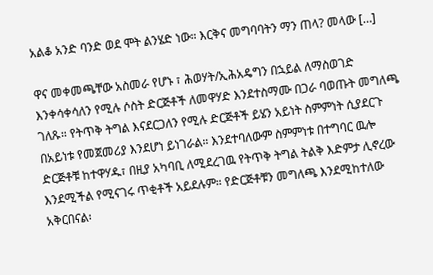አልቆ አንድ ባንድ ወደ ሞት ልንሄድ ነው። እርቅና መግባባትን ማን ጠላ? መላው […]

ዋና መቀመጫቸው አስመራ የሆኑ ፣ ሕወሃት/ኢሕአዴግን በኋይል ለማስወገድ እንቀሳቀሳለን የሚሉ ሶስት ድርጅቶች ለመዋሃድ እንደተስማሙ በጋራ ባወጡት መግለጫ ገለጹ። የትጥቅ ትግል እናደርጋለን የሚሉ ድርጅቶች ይሄን አይነት ስምምነት ሲያደርጉ በአይነቱ የመጀመሪያ እንደሆነ ይነገራል። እንደተባለውም ስምምነቱ በተግባር ዉሎ ድርጅቶቹ ከተዋሃዱ፣ በዚያ አካባቢ ለሚደረገዉ የትጥቅ ትግል ትልቅ እድምታ ሊኖረው እንደሚችል የሚናገሩ ጥቂቶች አይደሉም። የድርጅቶቹን መግለጫ እንደሚከተለው አቅርበናል፡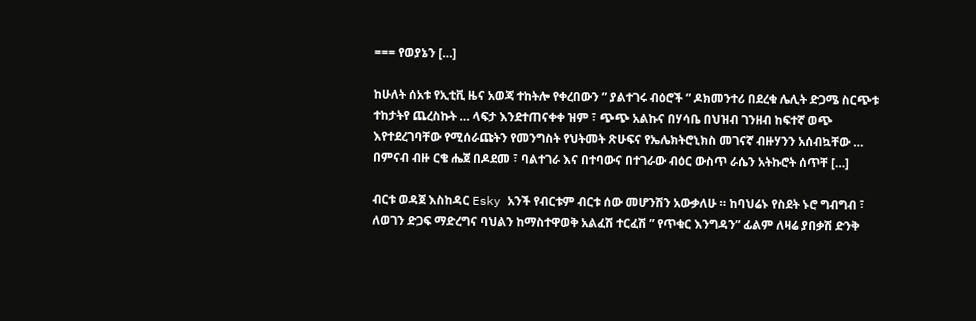=== የወያኔን […]

ከሁለት ሰአቱ የኢቲቪ ዜና አወጃ ተከትሎ የቀረበውን ” ያልተገሩ ብዕሮች ” ዶክመንተሪ በደረቁ ሌሊት ድጋሜ ስርጭቱ ተከታትየ ጨረስኩት … ላፍታ እንደተጠናቀቀ ዝም ፣ ጭጭ አልኩና በሃሳቤ በህዝብ ገንዘብ ከፍተኛ ወጭ እየተደረገባቸው የሚሰራጩትን የመንግስት የህትመት ጽሁፍና የኤሌክትሮኒክስ መገናኛ ብዙሃንን አሰብኳቸው … በምናብ ብዙ ርቄ ሔጀ በዶደመ ፣ ባልተገራ እና በተባውና በተገራው ብዕር ውስጥ ራሴን አትኩሮት ሰጥቸ […]

ብርቱ ወዳጀ እስከዳር Esky አንች የብርቱም ብርቱ ሰው መሆንሽን አውቃለሁ ። ከባህሬኑ የስደት ኑሮ ግብግብ ፣ ለወገን ድጋፍ ማድረግና ባህልን ከማስተዋወቅ አልፈሽ ተርፈሽ ” የጥቁር እንግዳን” ፊልም ለዛሬ ያበቃሽ ድንቅ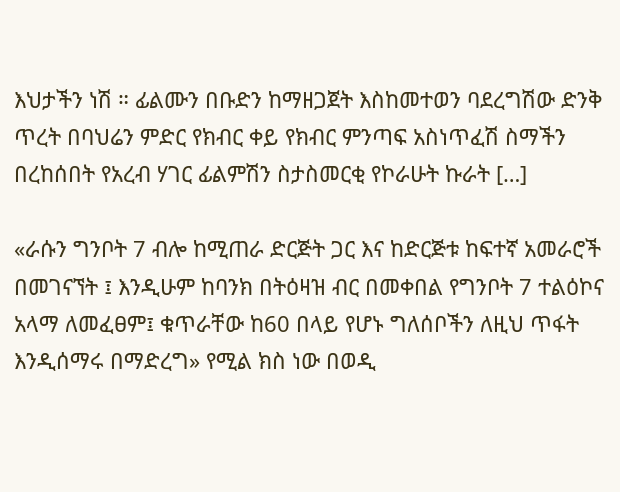እህታችን ነሽ ። ፊልሙን በቡድን ከማዘጋጀት እስከመተወን ባደረግሽው ድንቅ ጥረት በባህሬን ምድር የክብር ቀይ የክብር ምንጣፍ አስነጥፈሽ ስማችን በረከሰበት የአረብ ሃገር ፊልምሽን ስታስመርቂ የኮራሁት ኩራት […]

«ራሱን ግንቦት 7 ብሎ ከሚጠራ ድርጅት ጋር እና ከድርጅቱ ከፍተኛ አመራሮች በመገናኘት ፤ እንዲሁም ከባንክ በትዕዛዝ ብር በመቀበል የግንቦት 7 ተልዕኮና አላማ ለመፈፀም፤ ቁጥራቸው ከ60 በላይ የሆኑ ግለሰቦችን ለዚህ ጥፋት እንዲሰማሩ በማድረግ» የሚል ክስ ነው በወዲ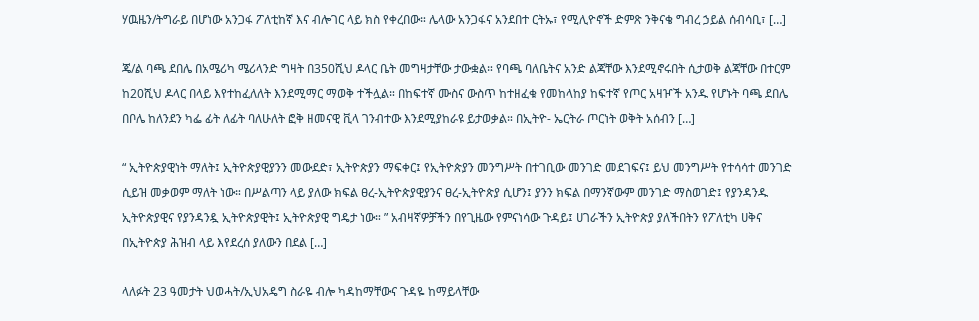ሃዉዜን/ትግራይ በሆነው አንጋፋ ፖለቲከኛ እና ብሎገር ላይ ክስ የቀረበው። ሌላው አንጋፋና አንደበተ ርትኡ፣ የሚሊዮኖች ድምጽ ንቅናቄ ግብረ ኃይል ሰብሳቢ፣ […]

ጄ/ል ባጫ ደበሌ በአሜሪካ ሜሪላንድ ግዛት በ350ሺህ ዶላር ቤት መግዛታቸው ታውቋል። የባጫ ባለቤትና አንድ ልጃቸው እንደሚኖሩበት ሲታወቅ ልጃቸው በተርም ከ20ሺህ ዶላር በላይ እየተከፈለለት እንደሚማር ማወቅ ተችሏል። በከፍተኛ ሙስና ውስጥ ከተዘፈቁ የመከላከያ ከፍተኛ የጦር አዛዦች አንዱ የሆኑት ባጫ ደበሌ በቦሌ ከለንደን ካፌ ፊት ለፊት ባለሁለት ፎቅ ዘመናዊ ቪላ ገንብተው እንደሚያከራዩ ይታወቃል። በኢትዮ- ኤርትራ ጦርነት ወቅት አሰብን […]

“ ኢትዮጵያዊነት ማለት፤ ኢትዮጵያዊያንን መውደድ፣ ኢትዮጵያን ማፍቀር፤ የኢትዮጵያን መንግሥት በተገቢው መንገድ መደገፍና፤ ይህ መንግሥት የተሳሳተ መንገድ ሲይዝ መቃወም ማለት ነው። በሥልጣን ላይ ያለው ክፍል ፀረ-ኢትዮጵያዊያንና ፀረ-ኢትዮጵያ ሲሆን፤ ያንን ክፍል በማንኛውም መንገድ ማስወገድ፤ የያንዳንዱ ኢትዮጵያዊና የያንዳንዷ ኢትዮጵያዊት፤ ኢትዮጵያዊ ግዴታ ነው። ” አብዛኛዎቻችን በየጊዜው የምናነሳው ጉዳይ፤ ሀገራችን ኢትዮጵያ ያለችበትን የፖለቲካ ሀቅና በኢትዮጵያ ሕዝብ ላይ እየደረሰ ያለውን በደል […]

ላለፉት 23 ዓመታት ህወሓት/ኢህአዴግ ስራዬ ብሎ ካዳከማቸውና ጉዳዬ ከማይላቸው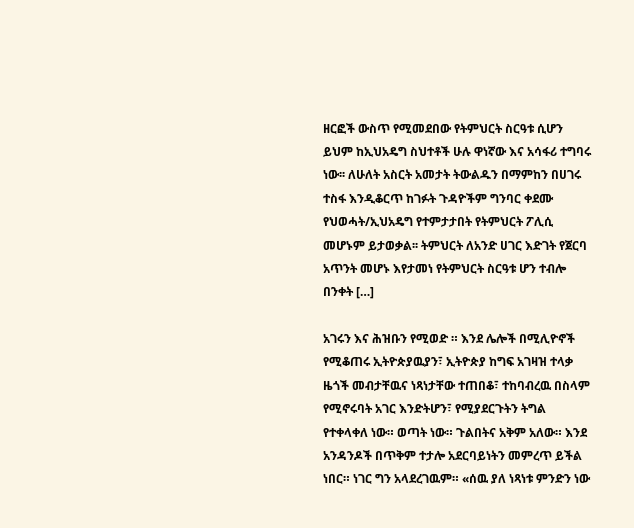ዘርፎች ውስጥ የሚመደበው የትምህርት ስርዓቱ ሲሆን ይህም ከኢህአዴግ ስህተቶች ሁሉ ዋነኛው እና አሳፋሪ ተግባሩ ነው፡፡ ለሁለት አስርት አመታት ትውልዱን በማምከን በሀገሩ ተስፋ እንዲቆርጥ ከገፉት ጉዳዮችም ግንባር ቀደሙ የህወሓት/ኢህአዴግ የተምታታበት የትምህርት ፖሊሲ መሆኑም ይታወቃል፡፡ ትምህርት ለአንድ ሀገር እድገት የጀርባ አጥንት መሆኑ እየታመነ የትምህርት ስርዓቱ ሆን ተብሎ በንቀት […]

አገሩን እና ሕዝቡን የሚወድ ። እንደ ሌሎች በሚሊዮኖች የሚቆጠሩ ኢትዮጵያዉያን፣ ኢትዮጵያ ከግፍ አገዛዝ ተላቃ ዜጎች መብታቸዉና ነጻነታቸው ተጠበቆ፣ ተከባብረዉ በስላም የሚኖሩባት አገር እንድትሆን፣ የሚያደርጉትን ትግል የተቀላቀለ ነው። ወጣት ነው። ጉልበትና አቅም አለው። እንደ አንዳንዶች በጥቅም ተታሎ አደርባይነትን መምረጥ ይችል ነበር። ነገር ግን አላደረገዉም። «ሰዉ ያለ ነጻነቱ ምንድን ነው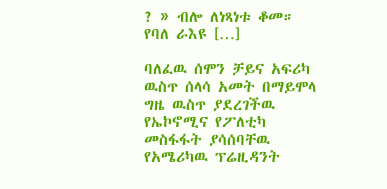? » ብሎ ለነጻነቱ ቆመ። የባለ ራእዩ […]

ባለፈዉ ሰሞን ቻይና አፍሪካ ዉስጥ ሰላሳ አመት በማይሞላ ግዜ ዉስጥ ያደረገችዉ የኤኮኖሚና የፖለቲካ መስፋፋት ያሳሰባቸዉ የአሜሪካዉ ፕሬዚዳንት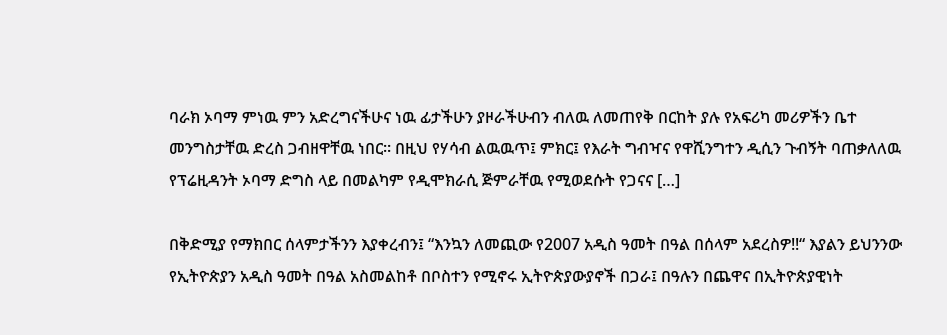ባራክ ኦባማ ምነዉ ምን አድረግናችሁና ነዉ ፊታችሁን ያዞራችሁብን ብለዉ ለመጠየቅ በርከት ያሉ የአፍሪካ መሪዎችን ቤተ መንግስታቸዉ ድረስ ጋብዘዋቸዉ ነበር። በዚህ የሃሳብ ልዉዉጥ፤ ምክር፤ የእራት ግብዣና የዋሺንግተን ዲሲን ጉብኝት ባጠቃለለዉ የፕሬዚዳንት ኦባማ ድግስ ላይ በመልካም የዲሞክራሲ ጅምራቸዉ የሚወደሱት የጋናና […]

በቅድሚያ የማክበር ሰላምታችንን እያቀረብን፤ “እንኳን ለመጪው የ2007 አዲስ ዓመት በዓል በሰላም አደረስዎ!!“ እያልን ይህንንው የኢትዮጵያን አዲስ ዓመት በዓል አስመልከቶ በቦስተን የሚኖሩ ኢትዮጵያውያኖች በጋራ፤ በዓሉን በጨዋና በኢትዮጵያዊነት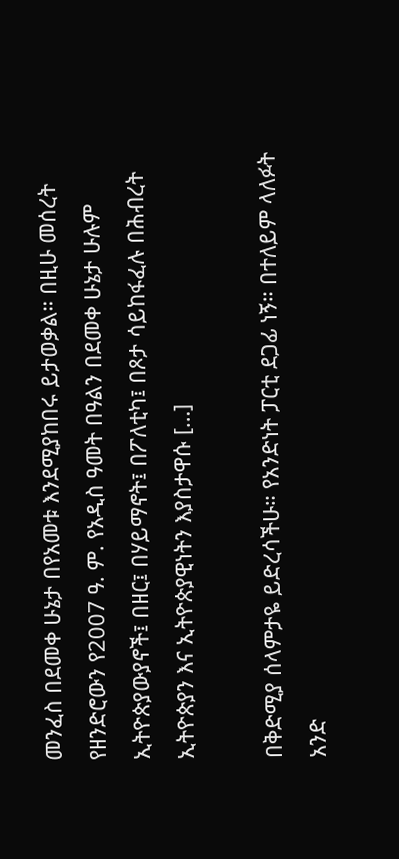መንፈስ በደመቀ ሁኔታ በየአመቱ እንደሚያከበሩ ይታወቃል። በዚሁ መሰረት የዘንድሮውን የ2007 ዓ. ም. የአዲስ ዓመት በዓልን በደመቀ ሁኔታ ሁሉም ኢትዮጵያውያኖች፤ በዘር፤ በሃይማኖት፤ በፖለቲካ፤ በጾታ ሳይከፋፈሉ በሕብረት ኢትዮጵያን እና ኢትዮጵያዊነትን እያስታዋሱ […]

በቅድሚያ ሰላምታዬ ይድረሳችሁ። የአንድነት ፓርቲ ደጋፊ ነኝ። በተለይም ላለፉት አንድ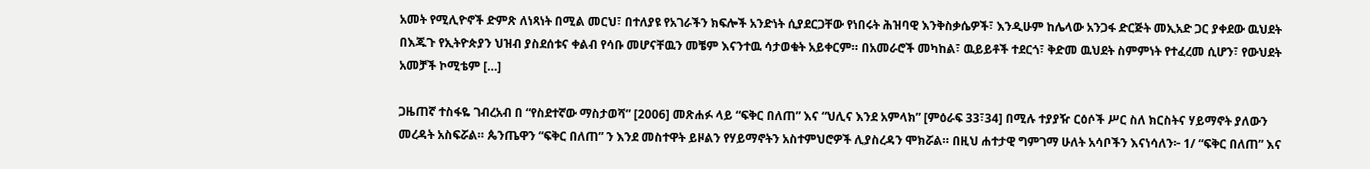አመት የሚሊዮኖች ድምጽ ለነጻነት በሚል መርህ፣ በተለያዩ የአገራችን ክፍሎች አንድነት ሲያደርጋቸው የነበሩት ሕዝባዊ እንቅስቃሴዎች፣ እንዲሁም ከሌላው አንጋፋ ድርጅት መኢአድ ጋር ያቀደው ዉህደት በእጁጉ የኢትዮጵያን ህዝብ ያስደሰቱና ቀልብ የሳቡ መሆናቸዉን መቼም እናንተዉ ሳታወቁት አይቀርም። በአመራሮች መካከል፣ ዉይይቶች ተደርጎ፣ ቅድመ ዉህደት ስምምነት የተፈረመ ሲሆን፣ የውህደት አመቻች ኮሚቴም […]

ጋዜጠኛ ተስፋዬ ገብረአብ በ “የስደተኛው ማስታወሻ” [2006] መጽሐፉ ላይ “ፍቅር በለጠ” እና “ህሊና እንደ አምላክ” [ምዕራፍ 33፣34] በሚሉ ተያያዥ ርዕሶች ሥር ስለ ክርስትና ሃይማኖት ያለውን መረዳት አስፍሯል። ጴንጤዋን “ፍቅር በለጠ” ን እንደ መስተዋት ይዞልን የሃይማኖትን አስተምህሮዎች ሊያስረዳን ሞክሯል። በዚህ ሐተታዊ ግምገማ ሁለት አሳቦችን እናነሳለን፦ 1/ “ፍቅር በለጠ” እና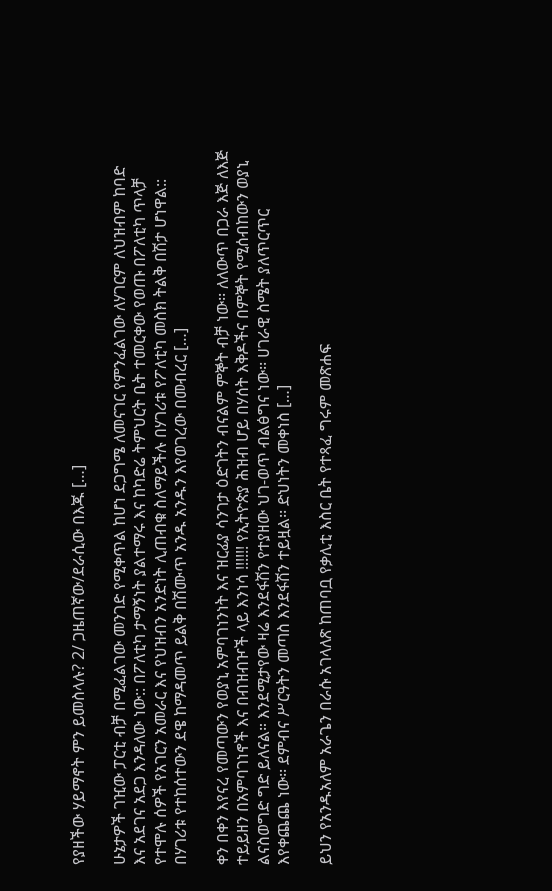የያዘችው ሃይማኖት ምን ይመስላሉ? 2/ ጋዜጠኛው/ደራሲው በእጁ […]

ሁኔታዎች ገዢው ፓርቲ ብቻ በሚፈልገው መንገድ የሚቀጥል ከሆነ ደጋግሜ ለመናገር የምንፈልገው ለሃገርም ለህዝብም ከባድ እና አደገና አደጋ እንዳለው ነው:: በፖለቲካ ታማኝነት ያልተማሩ እና ከካድሬ ትምህርት ቤት ተመርቀው የወጡ በፖለቲካ ጥላቻ የተሞሉ ሰዎች የአገርን አመራር እና የህዝብን አንድነት ሊጠብቁ ስለማይችሉ በሃገሪቱ የፖለቲካ መስክ ትልቅ በሽታ ሆነዋል:: በሃገሪቱ የተከሰተውን ደዌ ከማዳመጥ ይልቅ በሽሙጥ አንዱ አንዱን እየወገረው በመብረር […]

ቀን በቀን እየናረ የመጣውን የወያኒ አምባገነንነት እና ዝርፊያ ሳንገታ ዕድገትን ብናልም ምኞት ብቻ ነው፡፡ ለለውጥ በጋራ እጅ ለእጅ ተይይዘን በአምባገነኖች እና በብዝብዦች ላይ እንነሳ !!!!!! የኢትዮጵያ ሕዝብ ሆይ በሃሰት እቅዶችና በምኞት የሚሰብከውን ወያኒ ልናስወግድ ግድ ይለናል። እንደሚታየው ዛሬ እንደፋሽን የተያዘው ህገ-ወጥ ብልፅግና ነው፡፡ ሀገራዊ ስሜት ያለጥርጥር እየቀጨጨ ነው፡፡ ደምብና ሥርዓትን መጣስ እንደፋሽን ተይዟል፡፡ ድህነትን መቀነስ […]

ይህን የአንዱአለም አራጌን በራሱ አገላለጽ ከጠባቧ የቃሊቲ እስር ቤት የተጻፈ ግሩም መጽሐፍ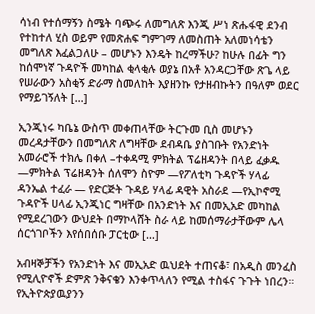ሳነብ የተሰማኝን ስሜት ባጭሩ ለመግለጽ እንጂ ሥነ ጽሑፋዊ ደንብ የተከተለ ሂስ ወይም የመጽሐፍ ግምገማ ለመስጠት አለመነሳቴን መግለጽ እፈልጋለሁ – መሆኑን እንዴት ከረማችሁ? ከሁሉ በፊት ግን ከሰሞነኛ ጉዳዮች መካከል ቂላቂሉ ወያኔ በአቶ አንዳርጋቸው ጽጌ ላይ የሠራውን አስቂኝ ድራማ ስመለከት እያዘንኩ የታዘብኩትን በዓለም ወደር የማይገኝለት […]

ኢንጂነሩ ካቤኔ ውስጥ መቀጠላቸው ትርጉመ ቢስ መሆኑን መረዳታቸውን በመግለጽ ለግዛቸው ደብዳቤ ያስገቡት የአንድነት አመራሮች ተክሌ በቀለ –ተቀዳሚ ምክትል ፕሬዘዳንት በላይ ፈቃዱ —ምክትል ፕሬዘዳንት ሰለሞን ስዮም —የፖለቲካ ጉዳዮች ሃላፊ ዳንኤል ተፈራ — የድርጅት ጉዳይ ሃላፊ ዳዊት አስራደ —የኢኮኖሚ ጉዳዮች ሀላፊ ኢንጂነር ግዛቸው በአንድነት እና በመኢአድ መካከል የሚደረገውን ውህደት በማኮላሸት ስራ ላይ ከመሰማራታቸውም ሌላ ሰርጎገቦችን እየሰበሰቡ ፓርቲው […]

አብዛኞቻችን የአንድነት እና መኢአድ ዉህደት ተጠናቆ፣ በአዲስ መንፈስ የሚሊዮኖች ድምጽ ንቅናቄን እንቀጥላለን የሚል ተስፋና ጉጉት ነበረን። የኢትዮጵያዉያንን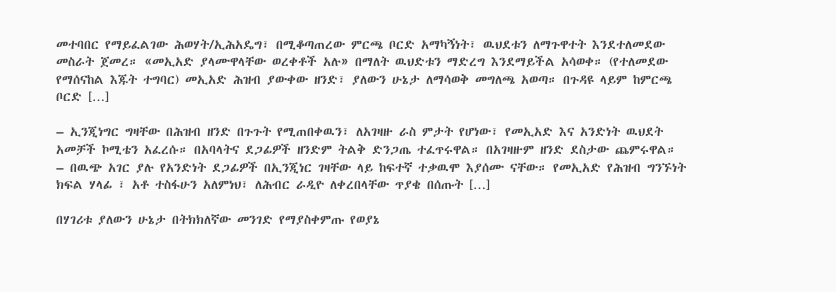መተባበር የማይፈልገው ሕወሃት/ኢሕአዴግ፣ በሚቆጣጠረው ምርጫ ቦርድ አማካኝነት፣ ዉህደቱን ለማጉዋተት እንደተለመደው መስራት ጀመረ። «መኢአድ ያላሙዋላቸው ወረቀቶች አሉ» በማለት ዉህድቱን ማድረግ እንደማይችል አሳወቀ። (የተለመደው የማሰናከል እጁት ተግባር) መኢአድ ሕዝብ ያውቀው ዘንድ፣ ያለውን ሁኔታ ለማሳወቅ መግለጫ አወጣ። በጉዳዩ ላይም ከምርጫ ቦርድ […]

– ኢንጂነግር ግዛቸው በሕዝብ ዘንድ በጉጉት የሚጠበቀዉን፣ ለአገዛዙ ራስ ምታት የሆነው፣ የመኢአድ እና አንድነት ዉህደት አመቻች ኮሚቴን አፈረሱ። በአባላትና ደጋፊዎች ዘንድም ትልቅ ድንጋጤ ተፈጥሩዋል። በአገዛዙም ዘንድ ደስታው ጨምሩዋል። – በዉጭ አገር ያሉ የአንድነት ደጋፊዎች በኢንጂነር ገዛቸው ላይ ከፍተኛ ተቃዉሞ እያሰሙ ናቸው። የመኢአድ የሕዝብ ግንኙነት ክፍል ሃላፊ ፣ አቶ ተስፋሁን አለምነህ፣ ለሕብር ራዲዮ ለቀረበላቸው ጥያቄ በሰጡት […]

በሃገሪቱ ያለውን ሁኔታ በትክክለኛው መንገድ የማያስቀምጡ የወያኔ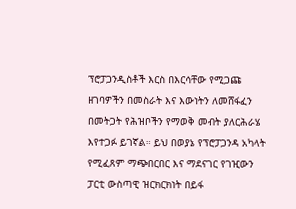ፕሮፓጋንዲስቶች እርስ በእርሳቸው የሚጋጩ ዘገባዎችን በመስራት እና እውነትን ለመሸፋፈን በመትጋት የሕዝቦችን የማወቅ መብት ያለርሕራሄ እየተጋፉ ይገኛል። ይህ በወያኔ የፕሮፓጋንዳ አካላት የሚፈጸም ማጭበርበር እና ማደናገር የገዢውን ፓርቲ ውስጣዊ ዝርክርክነት በይፋ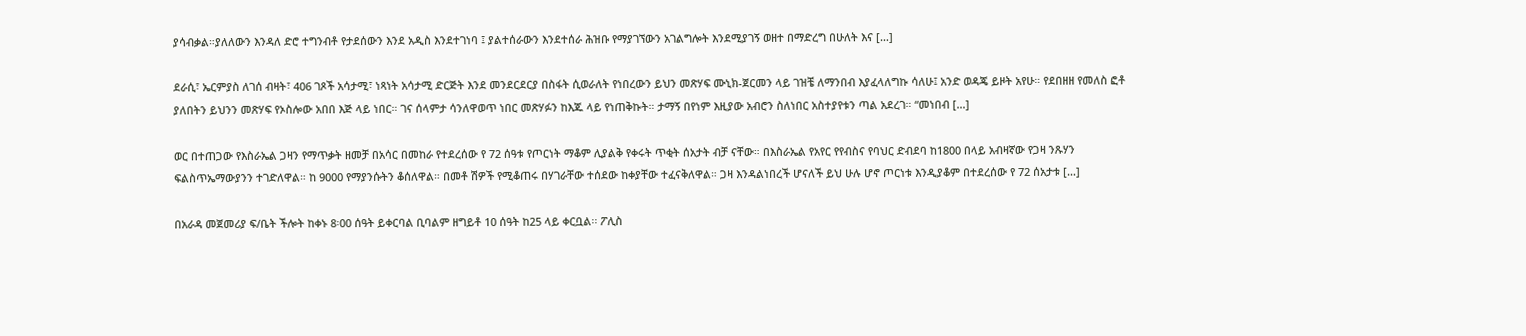ያሳብቃል።ያለለውን እንዳለ ድሮ ተግንብቶ የታደሰውን እንደ አዲስ እንደተገነባ ፤ ያልተሰራውን እንደተሰራ ሕዝቡ የማያገኘውን አገልግሎት እንደሚያገኝ ወዘተ በማድረግ በሁለት እና […]

ደራሲ፣ ኤርምያስ ለገሰ ብዛት፣ 406 ገጾች አሳታሚ፣ ነጻነት አሳታሚ ድርጅት እንደ መንደርደርያ በስፋት ሲወራለት የነበረውን ይህን መጽሃፍ ሙኒክ-ጀርመን ላይ ገዝቼ ለማንበብ እያፈላለግኩ ሳለሁ፤ አንድ ወዳጄ ይዞት አየሁ። የደበዘዘ የመለስ ፎቶ ያለበትን ይህንን መጽሃፍ የኦስሎው አበበ እጅ ላይ ነበር። ገና ሰላምታ ሳንለዋወጥ ነበር መጽሃፉን ከእጁ ላይ የነጠቅኩት። ታማኝ በየነም እዚያው አብሮን ስለነበር አስተያየቱን ጣል አደረገ። “መነበብ […]

ወር በተጠጋው የእስራኤል ጋዛን የማጥቃት ዘመቻ በአሳር በመከራ የተደረሰው የ 72 ሰዓቱ የጦርነት ማቆም ሊያልቅ የቀሩት ጥቂት ሰአታት ብቻ ናቸው። በእስራኤል የአየር የየብስና የባህር ድብደባ ከ1800 በላይ አብዛኛው የጋዛ ንጹሃን ፍልስጥኤማውያንን ተገድለዋል። ከ 9000 የማያንሱትን ቆሰለዋል። በመቶ ሽዎች የሚቆጠሩ በሃገራቸው ተሰደው ከቀያቸው ተፈናቅለዋል። ጋዛ እንዳልነበረች ሆናለች ይህ ሁሉ ሆኖ ጦርነቱ እንዲያቆም በተደረሰው የ 72 ሰአታቱ […]

በአራዳ መጀመሪያ ፍ/ቤት ችሎት ከቀኑ 8፡00 ሰዓት ይቀርባል ቢባልም ዘግይቶ 10 ሰዓት ከ25 ላይ ቀርቧል፡፡ ፖሊስ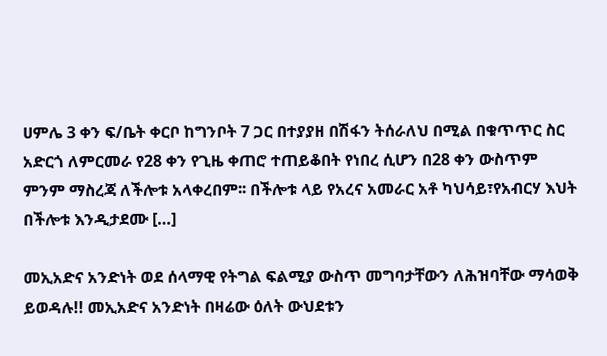ሀምሌ 3 ቀን ፍ/ቤት ቀርቦ ከግንቦት 7 ጋር በተያያዘ በሽፋን ትሰራለህ በሚል በቁጥጥር ስር አድርጎ ለምርመራ የ28 ቀን የጊዜ ቀጠሮ ተጠይቆበት የነበረ ሲሆን በ28 ቀን ውስጥም ምንም ማስረጃ ለችሎቱ አላቀረበም፡፡ በችሎቱ ላይ የአረና አመራር አቶ ካህሳይ፣የአብርሃ እህት በችሎቱ እንዲታደሙ […]

መኢአድና አንድነት ወደ ሰላማዊ የትግል ፍልሚያ ውስጥ መግባታቸውን ለሕዝባቸው ማሳወቅ ይወዳሉ!! መኢአድና አንድነት በዛሬው ዕለት ውህደቱን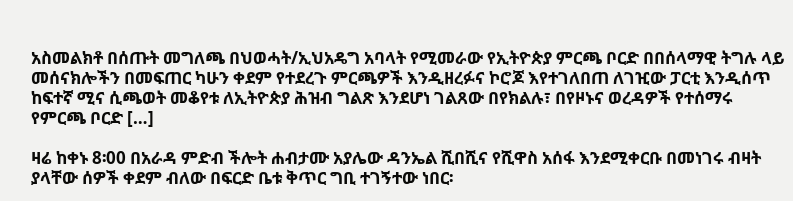አስመልክቶ በሰጡት መግለጫ በህወሓት/ኢህአዴግ አባላት የሚመራው የኢትዮጵያ ምርጫ ቦርድ በበሰላማዊ ትግሉ ላይ መሰናክሎችን በመፍጠር ካሁን ቀደም የተደረጉ ምርጫዎች እንዲዘረፉና ኮሮጆ እየተገለበጠ ለገዢው ፓርቲ እንዲሰጥ ከፍተኛ ሚና ሲጫወት መቆየቱ ለኢትዮጵያ ሕዝብ ግልጽ እንደሆነ ገልጸው በየክልሉ፣ በየዞኑና ወረዳዎች የተሰማሩ የምርጫ ቦርድ […]

ዛሬ ከቀኑ 8፡00 በአራዳ ምድብ ችሎት ሐብታሙ አያሌው ዳንኤል ሺበሺና የሺዋስ አሰፋ እንደሚቀርቡ በመነገሩ ብዛት ያላቸው ሰዎች ቀደም ብለው በፍርድ ቤቱ ቅጥር ግቢ ተገኝተው ነበር፡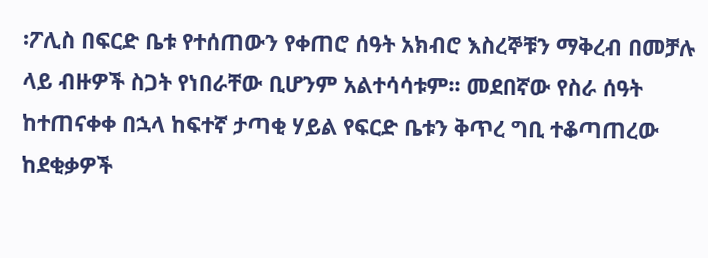፡ፖሊስ በፍርድ ቤቱ የተሰጠውን የቀጠሮ ሰዓት አክብሮ እስረኞቹን ማቅረብ በመቻሉ ላይ ብዙዎች ስጋት የነበራቸው ቢሆንም አልተሳሳቱም፡፡ መደበኛው የስራ ሰዓት ከተጠናቀቀ በኋላ ከፍተኛ ታጣቂ ሃይል የፍርድ ቤቱን ቅጥረ ግቢ ተቆጣጠረው ከደቂቃዎች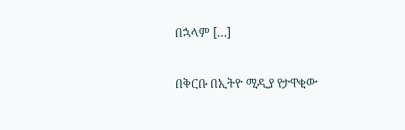በኋላም […]

በቅርቡ በኢትዮ ሚዲያ የታዋቂው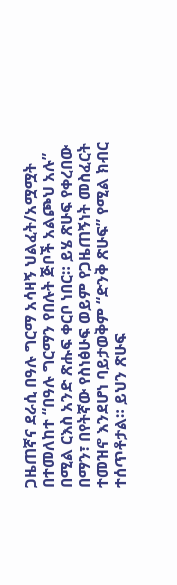ጋዜጠኛና ደራሲ በዓሉ ግርማ አሳዛኝ ህልፈት/አሟሟት በተመለከተ “በዓሉ ግርማን የበሉት ጅቦች አልጮህ አሉ” በሚል ርእስ አንድ ጽሑፍ ቀርቦ ነበር። ይሄ ጽሁፍ የቀረበው በማን፣ በየትኛው የስነፅሁፍ ወይም የጋዜጠኝነት መስፈርት ተመዝኖ እንደሆነ ባይታወቅም “ድንቅ ጽሁፍ” የሚል ክብር ተሰጥቶታል። ይህን ጽሁፍ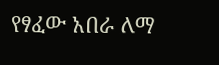የፃፈው አበራ ለማ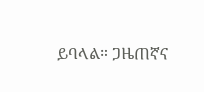ይባላል። ጋዜጠኛና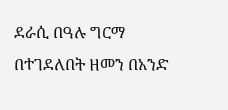ደራሲ በዓሉ ግርማ በተገደለበት ዘመን በአንድ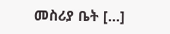መስሪያ ቤት […]